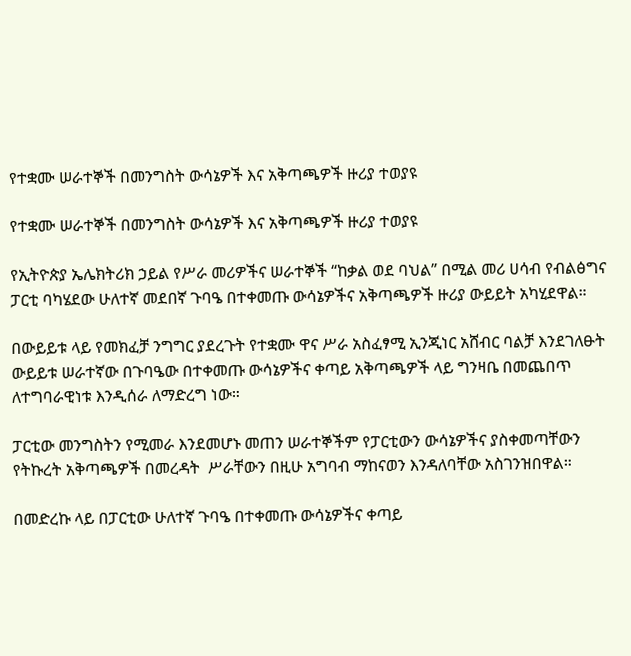የተቋሙ ሠራተኞች በመንግስት ውሳኔዎች እና አቅጣጫዎች ዙሪያ ተወያዩ

የተቋሙ ሠራተኞች በመንግስት ውሳኔዎች እና አቅጣጫዎች ዙሪያ ተወያዩ

የኢትዮጵያ ኤሌክትሪክ ኃይል የሥራ መሪዎችና ሠራተኞች “ከቃል ወደ ባህል” በሚል መሪ ሀሳብ የብልፅግና ፓርቲ ባካሄደው ሁለተኛ መደበኛ ጉባዔ በተቀመጡ ውሳኔዎችና አቅጣጫዎች ዙሪያ ውይይት አካሂደዋል።

በውይይቱ ላይ የመክፈቻ ንግግር ያደረጉት የተቋሙ ዋና ሥራ አስፈፃሚ ኢንጂነር አሸብር ባልቻ እንደገለፁት ውይይቱ ሠራተኛው በጉባዔው በተቀመጡ ውሳኔዎችና ቀጣይ አቅጣጫዎች ላይ ግንዛቤ በመጨበጥ ለተግባራዊነቱ እንዲሰራ ለማድረግ ነው።

ፓርቲው መንግስትን የሚመራ እንደመሆኑ መጠን ሠራተኞችም የፓርቲውን ውሳኔዎችና ያስቀመጣቸውን የትኩረት አቅጣጫዎች በመረዳት  ሥራቸውን በዚሁ አግባብ ማከናወን እንዳለባቸው አስገንዝበዋል።

በመድረኩ ላይ በፓርቲው ሁለተኛ ጉባዔ በተቀመጡ ውሳኔዎችና ቀጣይ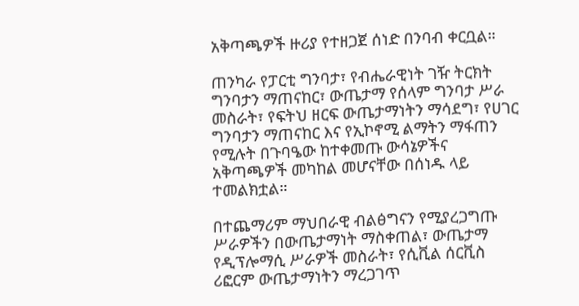አቅጣጫዎች ዙሪያ የተዘጋጀ ሰነድ በንባብ ቀርቧል።

ጠንካራ የፓርቲ ግንባታ፣ የብሔራዊነት ገዥ ትርክት ግንባታን ማጠናከር፣ ውጤታማ የሰላም ግንባታ ሥራ መስራት፣ የፍትህ ዘርፍ ውጤታማነትን ማሳደግ፣ የሀገር ግንባታን ማጠናከር እና የኢኮኖሚ ልማትን ማፋጠን የሚሉት በጉባዔው ከተቀመጡ ውሳኔዎችና አቅጣጫዎች መካከል መሆናቸው በሰነዱ ላይ ተመልክቷል።

በተጨማሪም ማህበራዊ ብልፅግናን የሚያረጋግጡ ሥራዎችን በውጤታማነት ማስቀጠል፣ ውጤታማ የዲፕሎማሲ ሥራዎች መስራት፣ የሲቪል ሰርቪስ ሪፎርም ውጤታማነትን ማረጋገጥ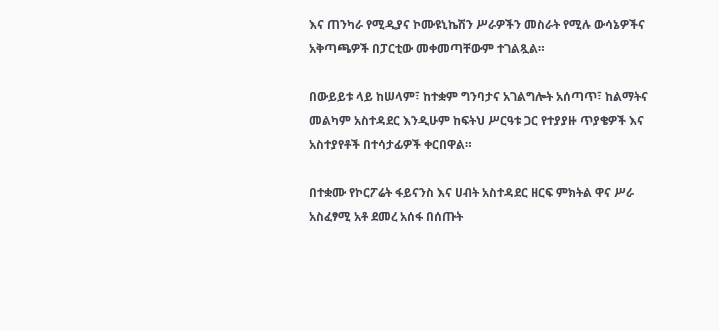እና ጠንካራ የሚዲያና ኮሙዩኒኬሽን ሥራዎችን መስራት የሚሉ ውሳኔዎችና አቅጣጫዎች በፓርቲው መቀመጣቸውም ተገልጿል።

በውይይቱ ላይ ከሠላም፣ ከተቋም ግንባታና አገልግሎት አሰጣጥ፣ ከልማትና መልካም አስተዳደር እንዲሁም ከፍትህ ሥርዓቱ ጋር የተያያዙ ጥያቄዎች እና አስተያየቶች በተሳታፊዎች ቀርበዋል።

በተቋሙ የኮርፖሬት ፋይናንስ እና ሀብት አስተዳደር ዘርፍ ምክትል ዋና ሥራ አስፈፃሚ አቶ ደመረ አሰፋ በሰጡት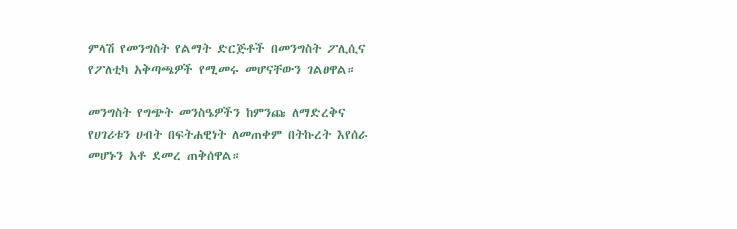ምላሽ የመንግስት የልማት ድርጅቶች በመንግስት ፖሊሲና የፖለቲካ አቅጣጫዎች የሚመሩ መሆናቸውን ገልፀዋል።

መንግስት የግጭት መንስዔዎችን ከምንጩ ለማድረቅና የሀገሪቱን ሀብት በፍትሐዊነት ለመጠቀም በትኩረት እየሰራ መሆኑን አቶ ደመረ ጠቅሰዋል።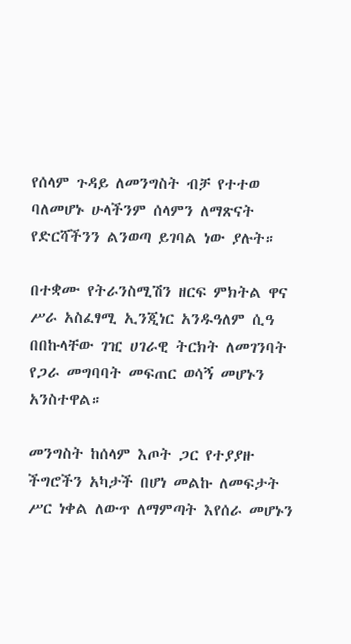የሰላም ጉዳይ ለመንግስት ብቻ የተተወ ባለመሆኑ ሁላችንም ሰላምን ለማጽናት የድርሻችንን ልንወጣ ይገባል ነው ያሉት።

በተቋሙ የትራንስሚሽን ዘርፍ ምክትል ዋና ሥራ አስፈፃሚ ኢንጂነር አንዱዓለም ሲዓ በበኩላቸው ገዢ ሀገራዊ ትርክት ለመገንባት የጋራ መግባባት መፍጠር ወሳኝ መሆኑን አንስተዋል።

መንግስት ከሰላም እጦት ጋር የተያያዙ ችግሮችን አካታች በሆነ መልኩ ለመፍታት ሥር ነቀል ለውጥ ለማምጣት እየሰራ መሆኑን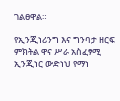ገልፀዋል።

የኢንጂነሪንግ እና ግንባታ ዘርፍ ምክትል ዋና ሥራ አስፈፃሚ ኢንጂነር ውድነህ የማነ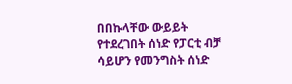በበኩላቸው ውይይት የተደረገበት ሰነድ የፓርቲ ብቻ ሳይሆን የመንግስት ሰነድ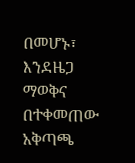በመሆኑ፣ እንደዜጋ ማወቅና  በተቀመጠው አቅጣጫ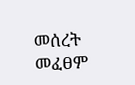መሰረት መፈፀም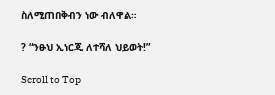ስለሚጠበቅብን ነው ብለዋል።

? “ንፁህ ኢነርጂ ለተሻለ ህይወት!”

Scroll to Top